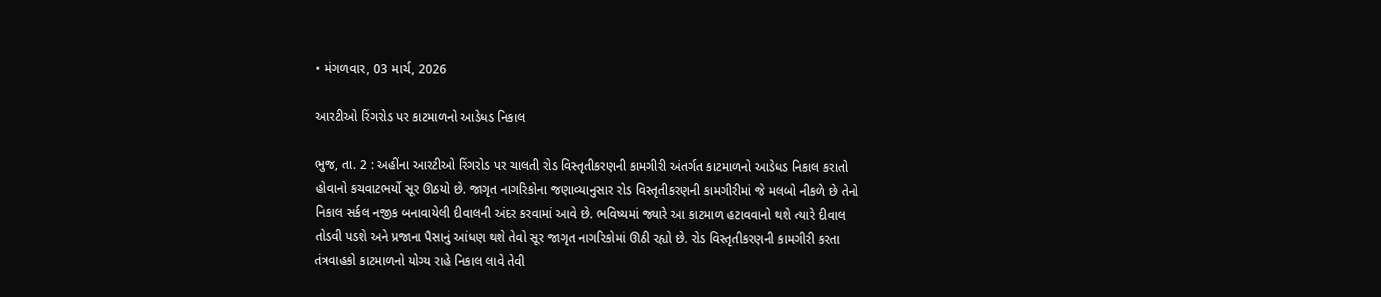• મંગળવાર, 03 માર્ચ, 2026

આરટીઓ રિંગરોડ પર કાટમાળનો આડેધડ નિકાલ

ભુજ, તા. 2 : અહીંના આરટીઓ રિંગરોડ પર ચાલતી રોડ વિસ્તૃતીકરણની કામગીરી અંતર્ગત કાટમાળનો આડેધડ નિકાલ કરાતો હોવાનો કચવાટભર્યો સૂર ઊઠયો છે. જાગૃત નાગરિકોના જણાવ્યાનુસાર રોડ વિસ્તૃતીકરણની કામગીરીમાં જે મલબો નીકળે છે તેનો નિકાલ સર્કલ નજીક બનાવાયેલી દીવાલની અંદર કરવામાં આવે છે. ભવિષ્યમાં જ્યારે આ કાટમાળ હટાવવાનો થશે ત્યારે દીવાલ તોડવી પડશે અને પ્રજાના પૈસાનું આંધણ થશે તેવો સૂર જાગૃત નાગરિકોમાં ઊઠી રહ્યો છે. રોડ વિસ્તૃતીકરણની કામગીરી કરતા તંત્રવાહકો કાટમાળનો યોગ્ય રાહે નિકાલ લાવે તેવી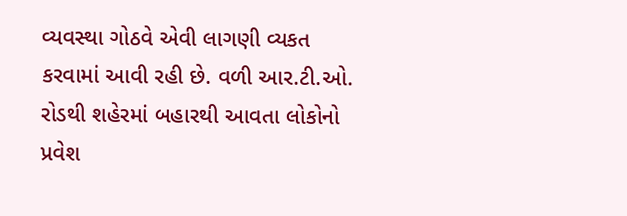વ્યવસ્થા ગોઠવે એવી લાગણી વ્યકત કરવામાં આવી રહી છે. વળી આર.ટી.ઓ. રોડથી શહેરમાં બહારથી આવતા લોકોનો પ્રવેશ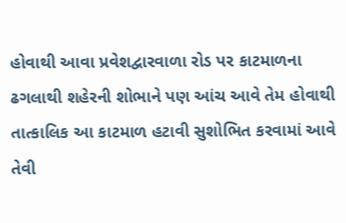હોવાથી આવા પ્રવેશદ્વારવાળા રોડ પર કાટમાળના ઢગલાથી શહેરની શોભાને પણ આંચ આવે તેમ હોવાથી તાત્કાલિક આ કાટમાળ હટાવી સુશોભિત કરવામાં આવે તેવી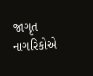જાગૃત નાગરિકોએ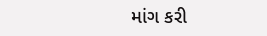માંગ કરી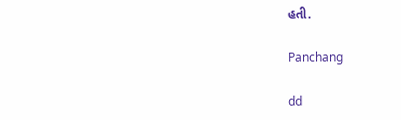હતી.

Panchang

dd